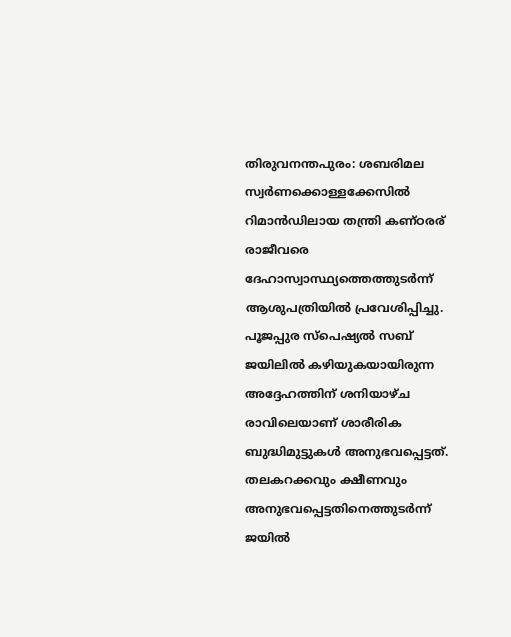തിരുവനന്തപുരം: ശബരിമല സ്വർണക്കൊള്ളക്കേസിൽ റിമാൻഡിലായ തന്ത്രി കണ്ഠരര് രാജീവരെ ദേഹാസ്വാസ്ഥ്യത്തെത്തുടർന്ന് ആശുപത്രിയിൽ പ്രവേശിപ്പിച്ചു. പൂജപ്പുര സ്പെഷ്യൽ സബ് ജയിലിൽ കഴിയുകയായിരുന്ന അദ്ദേഹത്തിന് ശനിയാഴ്ച രാവിലെയാണ് ശാരീരിക ബുദ്ധിമുട്ടുകൾ അനുഭവപ്പെട്ടത്. തലകറക്കവും ക്ഷീണവും അനുഭവപ്പെട്ടതിനെത്തുടർന്ന് ജയിൽ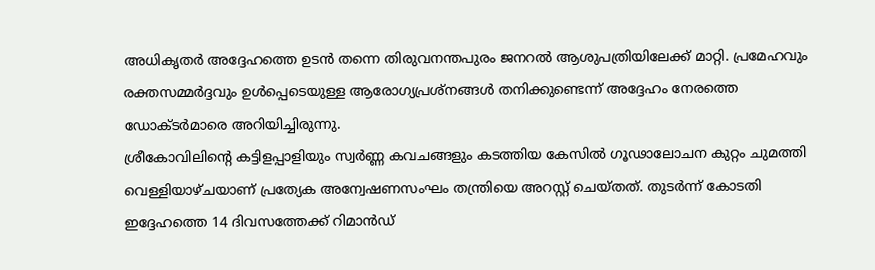അധികൃതർ അദ്ദേഹത്തെ ഉടൻ തന്നെ തിരുവനന്തപുരം ജനറൽ ആശുപത്രിയിലേക്ക് മാറ്റി. പ്രമേഹവും രക്തസമ്മർദ്ദവും ഉൾപ്പെടെയുള്ള ആരോഗ്യപ്രശ്നങ്ങൾ തനിക്കുണ്ടെന്ന് അദ്ദേഹം നേരത്തെ ഡോക്ടർമാരെ അറിയിച്ചിരുന്നു.
ശ്രീകോവിലിന്റെ കട്ടിളപ്പാളിയും സ്വർണ്ണ കവചങ്ങളും കടത്തിയ കേസിൽ ഗൂഢാലോചന കുറ്റം ചുമത്തി വെള്ളിയാഴ്ചയാണ് പ്രത്യേക അന്വേഷണസംഘം തന്ത്രിയെ അറസ്റ്റ് ചെയ്തത്. തുടർന്ന് കോടതി ഇദ്ദേഹത്തെ 14 ദിവസത്തേക്ക് റിമാൻഡ്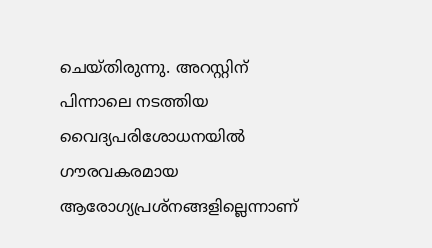ചെയ്തിരുന്നു. അറസ്റ്റിന് പിന്നാലെ നടത്തിയ വൈദ്യപരിശോധനയിൽ ഗൗരവകരമായ ആരോഗ്യപ്രശ്നങ്ങളില്ലെന്നാണ്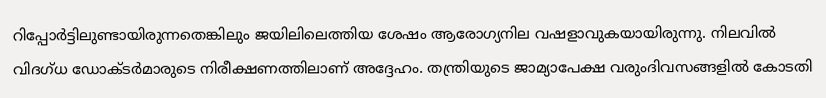റിപ്പോർട്ടിലുണ്ടായിരുന്നതെങ്കിലും ജയിലിലെത്തിയ ശേഷം ആരോഗ്യനില വഷളാവുകയായിരുന്നു. നിലവിൽ വിദഗ്ധ ഡോക്ടർമാരുടെ നിരീക്ഷണത്തിലാണ് അദ്ദേഹം. തന്ത്രിയുടെ ജാമ്യാപേക്ഷ വരുംദിവസങ്ങളിൽ കോടതി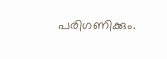പരിഗണിക്കും.